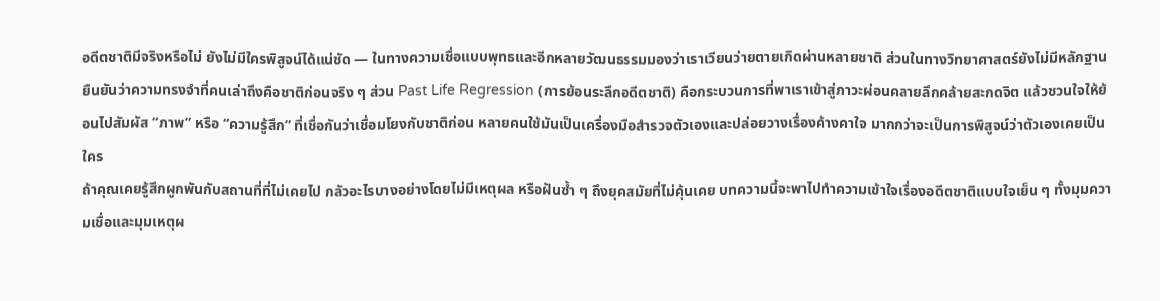อดีตชาติมีจริงหรือไม่ ยังไม่มีใครพิสูจน์ได้แน่ชัด — ในทางความเชื่อแบบพุทธและอีกหลายวัฒนธรรมมองว่าเราเวียนว่ายตายเกิดผ่านหลายชาติ ส่วนในทางวิทยาศาสตร์ยังไม่มีหลักฐานยืนยันว่าความทรงจำที่คนเล่าถึงคือชาติก่อนจริง ๆ ส่วน Past Life Regression (การย้อนระลึกอดีตชาติ) คือกระบวนการที่พาเราเข้าสู่ภาวะผ่อนคลายลึกคล้ายสะกดจิต แล้วชวนใจให้ย้อนไปสัมผัส “ภาพ” หรือ “ความรู้สึก” ที่เชื่อกันว่าเชื่อมโยงกับชาติก่อน หลายคนใช้มันเป็นเครื่องมือสำรวจตัวเองและปล่อยวางเรื่องค้างคาใจ มากกว่าจะเป็นการพิสูจน์ว่าตัวเองเคยเป็นใคร
ถ้าคุณเคยรู้สึกผูกพันกับสถานที่ที่ไม่เคยไป กลัวอะไรบางอย่างโดยไม่มีเหตุผล หรือฝันซ้ำ ๆ ถึงยุคสมัยที่ไม่คุ้นเคย บทความนี้จะพาไปทำความเข้าใจเรื่องอดีตชาติแบบใจเย็น ๆ ทั้งมุมความเชื่อและมุมเหตุผ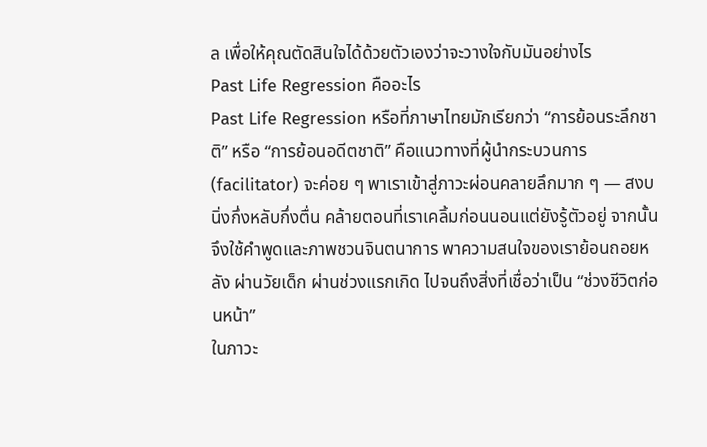ล เพื่อให้คุณตัดสินใจได้ด้วยตัวเองว่าจะวางใจกับมันอย่างไร
Past Life Regression คืออะไร
Past Life Regression หรือที่ภาษาไทยมักเรียกว่า “การย้อนระลึกชาติ” หรือ “การย้อนอดีตชาติ” คือแนวทางที่ผู้นำกระบวนการ (facilitator) จะค่อย ๆ พาเราเข้าสู่ภาวะผ่อนคลายลึกมาก ๆ — สงบนิ่งกึ่งหลับกึ่งตื่น คล้ายตอนที่เราเคลิ้มก่อนนอนแต่ยังรู้ตัวอยู่ จากนั้นจึงใช้คำพูดและภาพชวนจินตนาการ พาความสนใจของเราย้อนถอยหลัง ผ่านวัยเด็ก ผ่านช่วงแรกเกิด ไปจนถึงสิ่งที่เชื่อว่าเป็น “ช่วงชีวิตก่อนหน้า”
ในภาวะ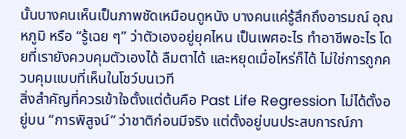นั้นบางคนเห็นเป็นภาพชัดเหมือนดูหนัง บางคนแค่รู้สึกถึงอารมณ์ อุณหภูมิ หรือ “รู้เฉย ๆ” ว่าตัวเองอยู่ยุคไหน เป็นเพศอะไร ทำอาชีพอะไร โดยที่เรายังควบคุมตัวเองได้ ลืมตาได้ และหยุดเมื่อไหร่ก็ได้ ไม่ใช่การถูกควบคุมแบบที่เห็นในโชว์บนเวที
สิ่งสำคัญที่ควรเข้าใจตั้งแต่ต้นคือ Past Life Regression ไม่ได้ตั้งอยู่บน “การพิสูจน์” ว่าชาติก่อนมีจริง แต่ตั้งอยู่บนประสบการณ์ภา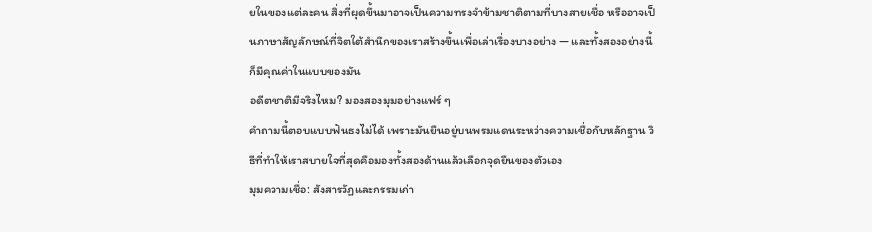ยในของแต่ละคน สิ่งที่ผุดขึ้นมาอาจเป็นความทรงจำข้ามชาติตามที่บางสายเชื่อ หรืออาจเป็นภาษาสัญลักษณ์ที่จิตใต้สำนึกของเราสร้างขึ้นเพื่อเล่าเรื่องบางอย่าง — และทั้งสองอย่างนี้ก็มีคุณค่าในแบบของมัน
อดีตชาติมีจริงไหม? มองสองมุมอย่างแฟร์ ๆ
คำถามนี้ตอบแบบฟันธงไม่ได้ เพราะมันยืนอยู่บนพรมแดนระหว่างความเชื่อกับหลักฐาน วิธีที่ทำให้เราสบายใจที่สุดคือมองทั้งสองด้านแล้วเลือกจุดยืนของตัวเอง
มุมความเชื่อ: สังสารวัฏและกรรมเก่า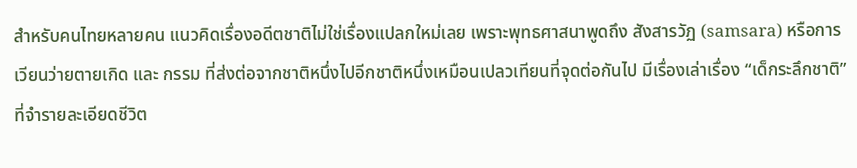สำหรับคนไทยหลายคน แนวคิดเรื่องอดีตชาติไม่ใช่เรื่องแปลกใหม่เลย เพราะพุทธศาสนาพูดถึง สังสารวัฏ (samsara) หรือการเวียนว่ายตายเกิด และ กรรม ที่ส่งต่อจากชาติหนึ่งไปอีกชาติหนึ่งเหมือนเปลวเทียนที่จุดต่อกันไป มีเรื่องเล่าเรื่อง “เด็กระลึกชาติ” ที่จำรายละเอียดชีวิต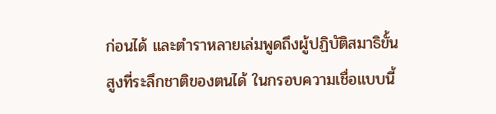ก่อนได้ และตำราหลายเล่มพูดถึงผู้ปฏิบัติสมาธิขั้นสูงที่ระลึกชาติของตนได้ ในกรอบความเชื่อแบบนี้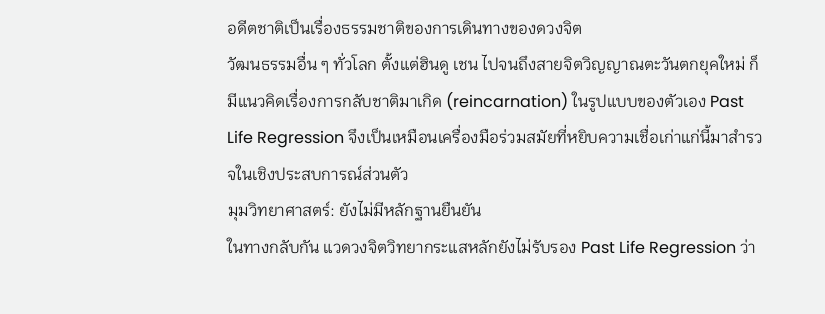อดีตชาติเป็นเรื่องธรรมชาติของการเดินทางของดวงจิต
วัฒนธรรมอื่น ๆ ทั่วโลก ตั้งแต่ฮินดู เชน ไปจนถึงสายจิตวิญญาณตะวันตกยุคใหม่ ก็มีแนวคิดเรื่องการกลับชาติมาเกิด (reincarnation) ในรูปแบบของตัวเอง Past Life Regression จึงเป็นเหมือนเครื่องมือร่วมสมัยที่หยิบความเชื่อเก่าแก่นี้มาสำรวจในเชิงประสบการณ์ส่วนตัว
มุมวิทยาศาสตร์: ยังไม่มีหลักฐานยืนยัน
ในทางกลับกัน แวดวงจิตวิทยากระแสหลักยังไม่รับรอง Past Life Regression ว่า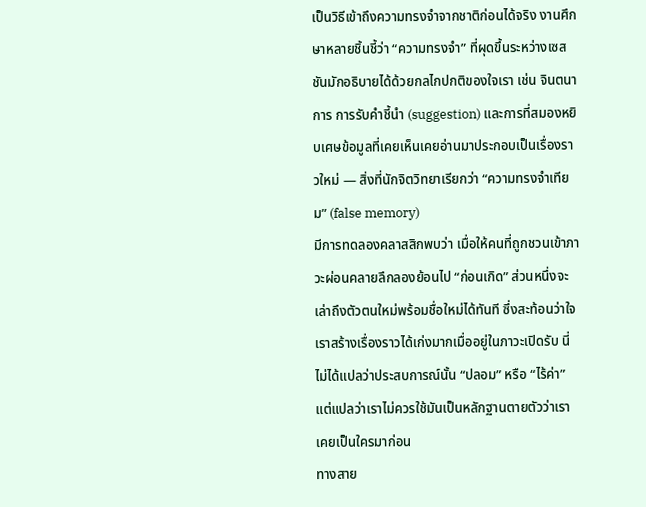เป็นวิธีเข้าถึงความทรงจำจากชาติก่อนได้จริง งานศึกษาหลายชิ้นชี้ว่า “ความทรงจำ” ที่ผุดขึ้นระหว่างเซสชันมักอธิบายได้ด้วยกลไกปกติของใจเรา เช่น จินตนาการ การรับคำชี้นำ (suggestion) และการที่สมองหยิบเศษข้อมูลที่เคยเห็นเคยอ่านมาประกอบเป็นเรื่องราวใหม่ — สิ่งที่นักจิตวิทยาเรียกว่า “ความทรงจำเทียม” (false memory)
มีการทดลองคลาสสิกพบว่า เมื่อให้คนที่ถูกชวนเข้าภาวะผ่อนคลายลึกลองย้อนไป “ก่อนเกิด” ส่วนหนึ่งจะเล่าถึงตัวตนใหม่พร้อมชื่อใหม่ได้ทันที ซึ่งสะท้อนว่าใจเราสร้างเรื่องราวได้เก่งมากเมื่ออยู่ในภาวะเปิดรับ นี่ไม่ได้แปลว่าประสบการณ์นั้น “ปลอม” หรือ “ไร้ค่า” แต่แปลว่าเราไม่ควรใช้มันเป็นหลักฐานตายตัวว่าเราเคยเป็นใครมาก่อน
ทางสาย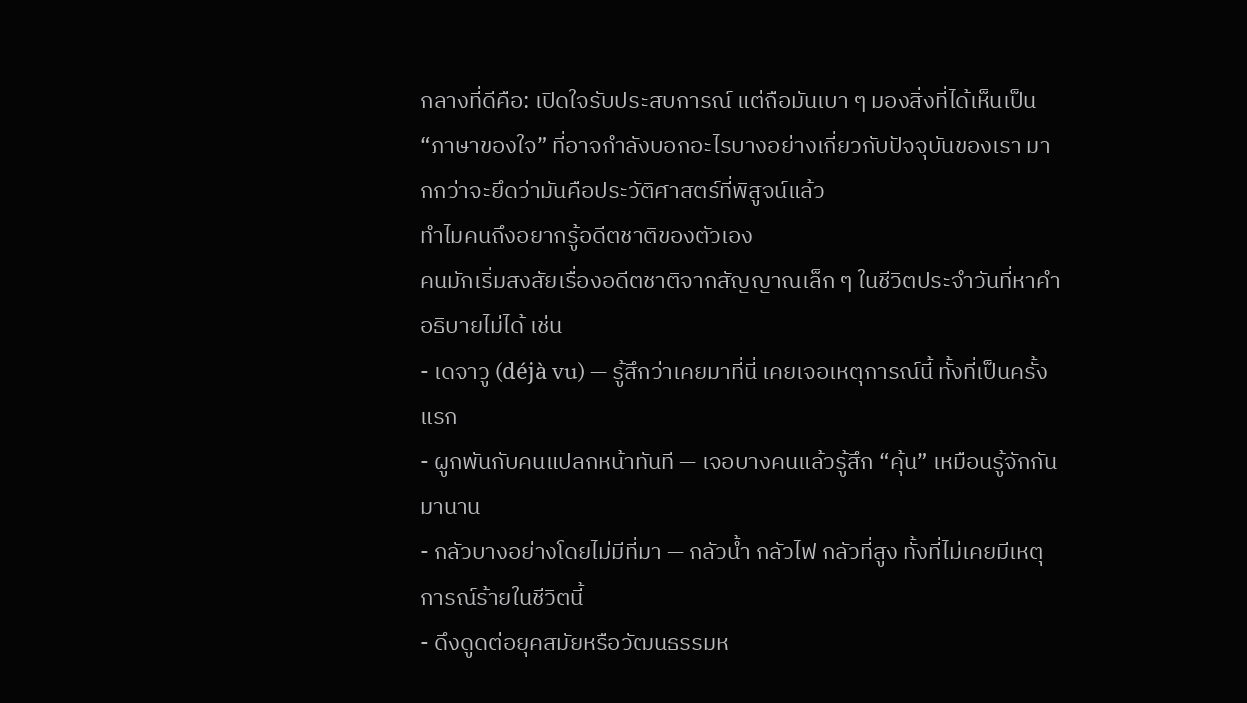กลางที่ดีคือ: เปิดใจรับประสบการณ์ แต่ถือมันเบา ๆ มองสิ่งที่ได้เห็นเป็น “ภาษาของใจ” ที่อาจกำลังบอกอะไรบางอย่างเกี่ยวกับปัจจุบันของเรา มากกว่าจะยึดว่ามันคือประวัติศาสตร์ที่พิสูจน์แล้ว
ทำไมคนถึงอยากรู้อดีตชาติของตัวเอง
คนมักเริ่มสงสัยเรื่องอดีตชาติจากสัญญาณเล็ก ๆ ในชีวิตประจำวันที่หาคำอธิบายไม่ได้ เช่น
- เดจาวู (déjà vu) — รู้สึกว่าเคยมาที่นี่ เคยเจอเหตุการณ์นี้ ทั้งที่เป็นครั้งแรก
- ผูกพันกับคนแปลกหน้าทันที — เจอบางคนแล้วรู้สึก “คุ้น” เหมือนรู้จักกันมานาน
- กลัวบางอย่างโดยไม่มีที่มา — กลัวน้ำ กลัวไฟ กลัวที่สูง ทั้งที่ไม่เคยมีเหตุการณ์ร้ายในชีวิตนี้
- ดึงดูดต่อยุคสมัยหรือวัฒนธรรมห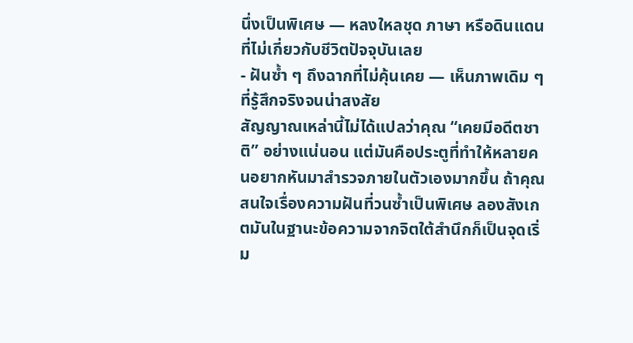นึ่งเป็นพิเศษ — หลงใหลชุด ภาษา หรือดินแดนที่ไม่เกี่ยวกับชีวิตปัจจุบันเลย
- ฝันซ้ำ ๆ ถึงฉากที่ไม่คุ้นเคย — เห็นภาพเดิม ๆ ที่รู้สึกจริงจนน่าสงสัย
สัญญาณเหล่านี้ไม่ได้แปลว่าคุณ “เคยมีอดีตชาติ” อย่างแน่นอน แต่มันคือประตูที่ทำให้หลายคนอยากหันมาสำรวจภายในตัวเองมากขึ้น ถ้าคุณสนใจเรื่องความฝันที่วนซ้ำเป็นพิเศษ ลองสังเกตมันในฐานะข้อความจากจิตใต้สำนึกก็เป็นจุดเริ่ม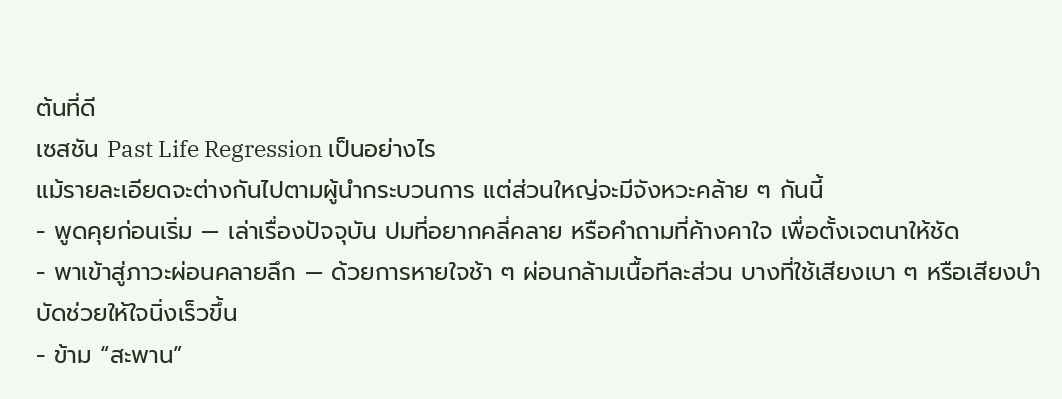ต้นที่ดี
เซสชัน Past Life Regression เป็นอย่างไร
แม้รายละเอียดจะต่างกันไปตามผู้นำกระบวนการ แต่ส่วนใหญ่จะมีจังหวะคล้าย ๆ กันนี้
- พูดคุยก่อนเริ่ม — เล่าเรื่องปัจจุบัน ปมที่อยากคลี่คลาย หรือคำถามที่ค้างคาใจ เพื่อตั้งเจตนาให้ชัด
- พาเข้าสู่ภาวะผ่อนคลายลึก — ด้วยการหายใจช้า ๆ ผ่อนกล้ามเนื้อทีละส่วน บางที่ใช้เสียงเบา ๆ หรือเสียงบำบัดช่วยให้ใจนิ่งเร็วขึ้น
- ข้าม “สะพาน”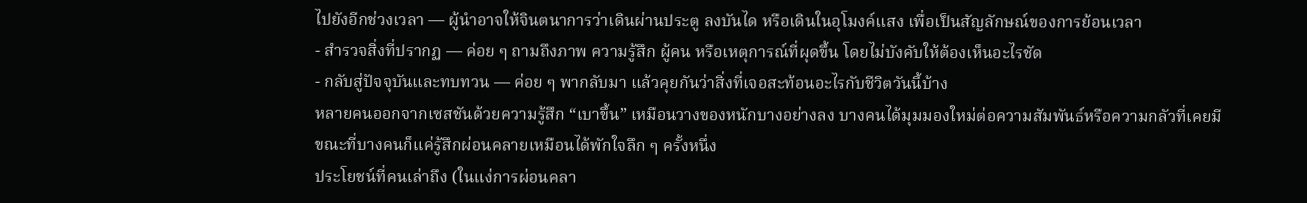ไปยังอีกช่วงเวลา — ผู้นำอาจให้จินตนาการว่าเดินผ่านประตู ลงบันได หรือเดินในอุโมงค์แสง เพื่อเป็นสัญลักษณ์ของการย้อนเวลา
- สำรวจสิ่งที่ปรากฏ — ค่อย ๆ ถามถึงภาพ ความรู้สึก ผู้คน หรือเหตุการณ์ที่ผุดขึ้น โดยไม่บังคับให้ต้องเห็นอะไรชัด
- กลับสู่ปัจจุบันและทบทวน — ค่อย ๆ พากลับมา แล้วคุยกันว่าสิ่งที่เจอสะท้อนอะไรกับชีวิตวันนี้บ้าง
หลายคนออกจากเซสชันด้วยความรู้สึก “เบาขึ้น” เหมือนวางของหนักบางอย่างลง บางคนได้มุมมองใหม่ต่อความสัมพันธ์หรือความกลัวที่เคยมี ขณะที่บางคนก็แค่รู้สึกผ่อนคลายเหมือนได้พักใจลึก ๆ ครั้งหนึ่ง
ประโยชน์ที่คนเล่าถึง (ในแง่การผ่อนคลา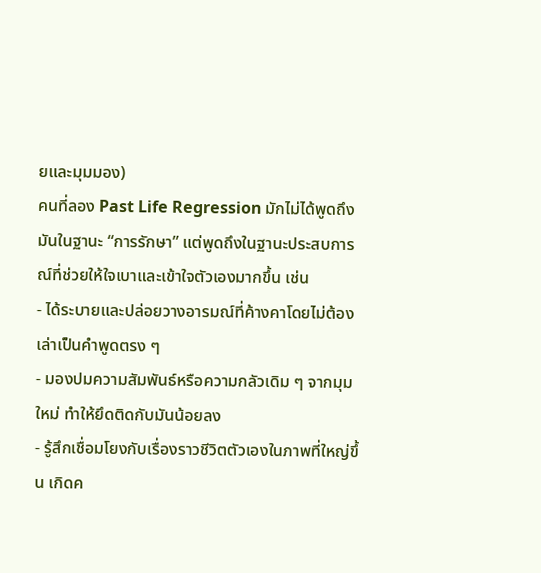ยและมุมมอง)
คนที่ลอง Past Life Regression มักไม่ได้พูดถึงมันในฐานะ “การรักษา” แต่พูดถึงในฐานะประสบการณ์ที่ช่วยให้ใจเบาและเข้าใจตัวเองมากขึ้น เช่น
- ได้ระบายและปล่อยวางอารมณ์ที่ค้างคาโดยไม่ต้องเล่าเป็นคำพูดตรง ๆ
- มองปมความสัมพันธ์หรือความกลัวเดิม ๆ จากมุมใหม่ ทำให้ยึดติดกับมันน้อยลง
- รู้สึกเชื่อมโยงกับเรื่องราวชีวิตตัวเองในภาพที่ใหญ่ขึ้น เกิดค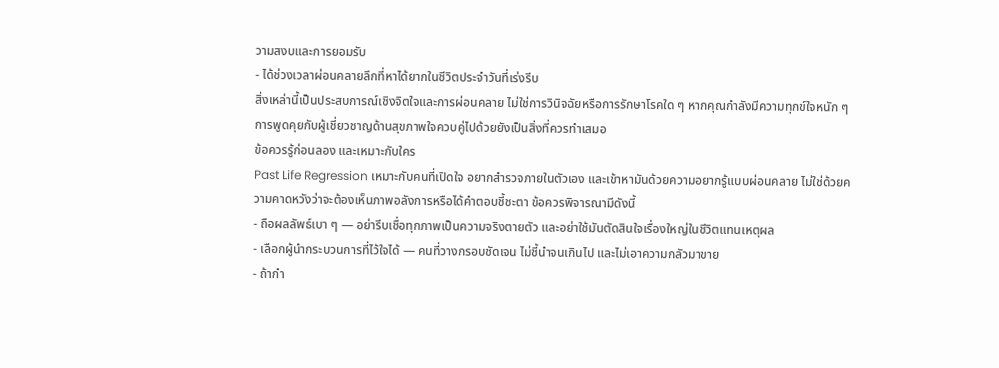วามสงบและการยอมรับ
- ได้ช่วงเวลาผ่อนคลายลึกที่หาได้ยากในชีวิตประจำวันที่เร่งรีบ
สิ่งเหล่านี้เป็นประสบการณ์เชิงจิตใจและการผ่อนคลาย ไม่ใช่การวินิจฉัยหรือการรักษาโรคใด ๆ หากคุณกำลังมีความทุกข์ใจหนัก ๆ การพูดคุยกับผู้เชี่ยวชาญด้านสุขภาพใจควบคู่ไปด้วยยังเป็นสิ่งที่ควรทำเสมอ
ข้อควรรู้ก่อนลอง และเหมาะกับใคร
Past Life Regression เหมาะกับคนที่เปิดใจ อยากสำรวจภายในตัวเอง และเข้าหามันด้วยความอยากรู้แบบผ่อนคลาย ไม่ใช่ด้วยความคาดหวังว่าจะต้องเห็นภาพอลังการหรือได้คำตอบชี้ชะตา ข้อควรพิจารณามีดังนี้
- ถือผลลัพธ์เบา ๆ — อย่ารีบเชื่อทุกภาพเป็นความจริงตายตัว และอย่าใช้มันตัดสินใจเรื่องใหญ่ในชีวิตแทนเหตุผล
- เลือกผู้นำกระบวนการที่ไว้ใจได้ — คนที่วางกรอบชัดเจน ไม่ชี้นำจนเกินไป และไม่เอาความกลัวมาขาย
- ถ้ากำ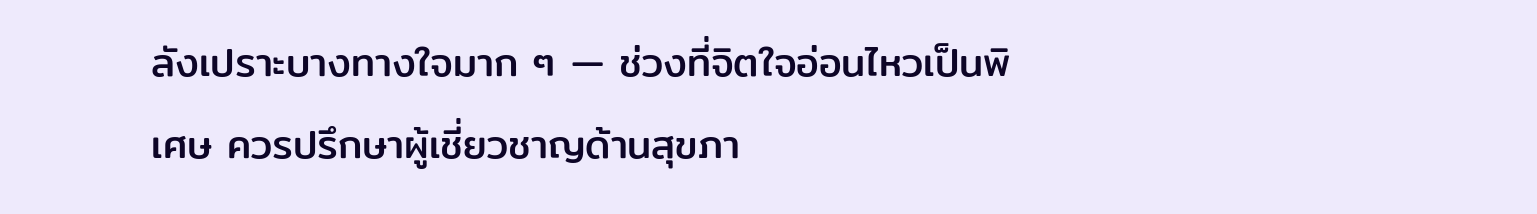ลังเปราะบางทางใจมาก ๆ — ช่วงที่จิตใจอ่อนไหวเป็นพิเศษ ควรปรึกษาผู้เชี่ยวชาญด้านสุขภา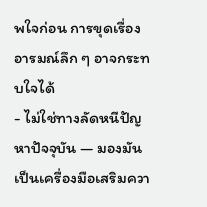พใจก่อน การขุดเรื่องอารมณ์ลึก ๆ อาจกระทบใจได้
- ไม่ใช่ทางลัดหนีปัญหาปัจจุบัน — มองมันเป็นเครื่องมือเสริมควา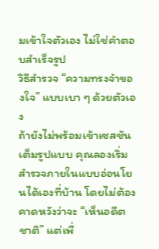มเข้าใจตัวเอง ไม่ใช่คำตอบสำเร็จรูป
วิธีสำรวจ “ความทรงจำของใจ” แบบเบา ๆ ด้วยตัวเอง
ถ้ายังไม่พร้อมเข้าเซสชันเต็มรูปแบบ คุณลองเริ่มสำรวจภายในแบบอ่อนโยนได้เองที่บ้าน โดยไม่ต้องคาดหวังว่าจะ “เห็นอดีตชาติ” แต่เพื่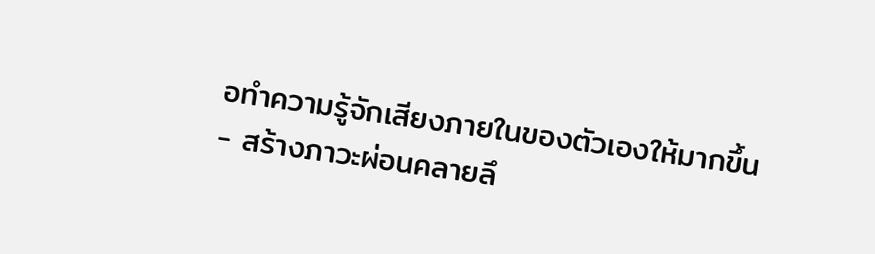อทำความรู้จักเสียงภายในของตัวเองให้มากขึ้น
- สร้างภาวะผ่อนคลายลึ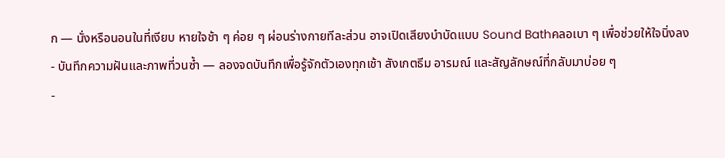ก — นั่งหรือนอนในที่เงียบ หายใจช้า ๆ ค่อย ๆ ผ่อนร่างกายทีละส่วน อาจเปิดเสียงบำบัดแบบ Sound Bathคลอเบา ๆ เพื่อช่วยให้ใจนิ่งลง
- บันทึกความฝันและภาพที่วนซ้ำ — ลองจดบันทึกเพื่อรู้จักตัวเองทุกเช้า สังเกตธีม อารมณ์ และสัญลักษณ์ที่กลับมาบ่อย ๆ
-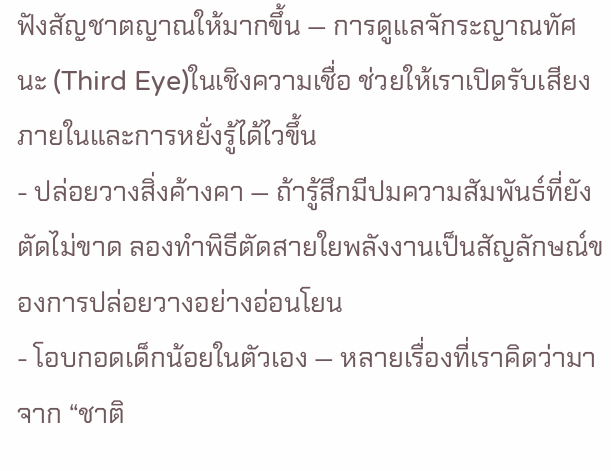ฟังสัญชาตญาณให้มากขึ้น — การดูแลจักระญาณทัศนะ (Third Eye)ในเชิงความเชื่อ ช่วยให้เราเปิดรับเสียงภายในและการหยั่งรู้ได้ไวขึ้น
- ปล่อยวางสิ่งค้างคา — ถ้ารู้สึกมีปมความสัมพันธ์ที่ยังตัดไม่ขาด ลองทำพิธีตัดสายใยพลังงานเป็นสัญลักษณ์ของการปล่อยวางอย่างอ่อนโยน
- โอบกอดเด็กน้อยในตัวเอง — หลายเรื่องที่เราคิดว่ามาจาก “ชาติ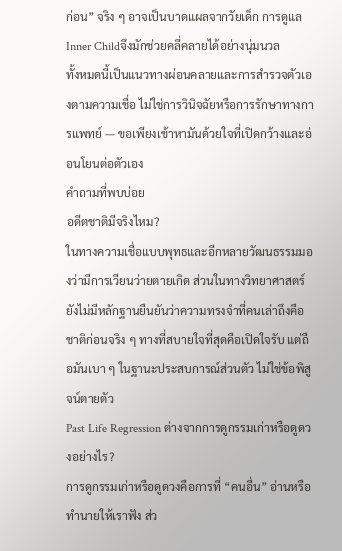ก่อน” จริง ๆ อาจเป็นบาดแผลจากวัยเด็ก การดูแล Inner Childจึงมักช่วยคลี่คลายได้อย่างนุ่มนวล
ทั้งหมดนี้เป็นแนวทางผ่อนคลายและการสำรวจตัวเองตามความเชื่อ ไม่ใช่การวินิจฉัยหรือการรักษาทางการแพทย์ — ขอเพียงเข้าหามันด้วยใจที่เปิดกว้างและอ่อนโยนต่อตัวเอง
คำถามที่พบบ่อย
อดีตชาติมีจริงไหม?
ในทางความเชื่อแบบพุทธและอีกหลายวัฒนธรรมมองว่ามีการเวียนว่ายตายเกิด ส่วนในทางวิทยาศาสตร์ยังไม่มีหลักฐานยืนยันว่าความทรงจำที่คนเล่าถึงคือชาติก่อนจริง ๆ ทางที่สบายใจที่สุดคือเปิดใจรับ แต่ถือมันเบา ๆ ในฐานะประสบการณ์ส่วนตัว ไม่ใช่ข้อพิสูจน์ตายตัว
Past Life Regression ต่างจากการดูกรรมเก่าหรือดูดวงอย่างไร?
การดูกรรมเก่าหรือดูดวงคือการที่ “คนอื่น” อ่านหรือทำนายให้เราฟัง ส่ว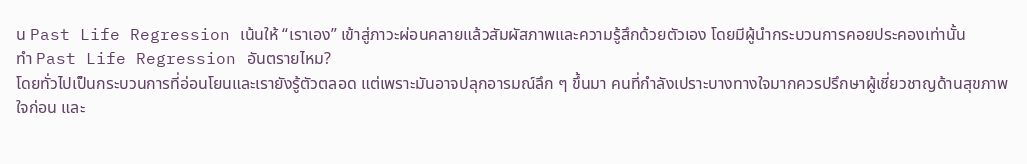น Past Life Regression เน้นให้ “เราเอง” เข้าสู่ภาวะผ่อนคลายแล้วสัมผัสภาพและความรู้สึกด้วยตัวเอง โดยมีผู้นำกระบวนการคอยประคองเท่านั้น
ทำ Past Life Regression อันตรายไหม?
โดยทั่วไปเป็นกระบวนการที่อ่อนโยนและเรายังรู้ตัวตลอด แต่เพราะมันอาจปลุกอารมณ์ลึก ๆ ขึ้นมา คนที่กำลังเปราะบางทางใจมากควรปรึกษาผู้เชี่ยวชาญด้านสุขภาพใจก่อน และ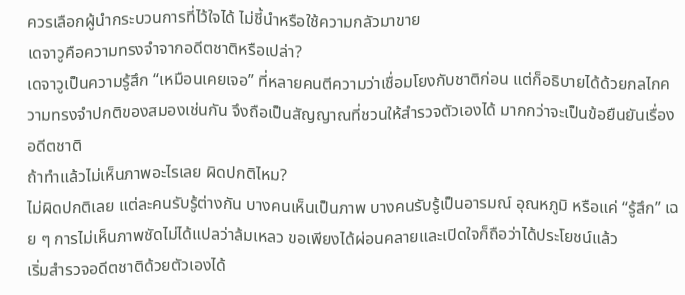ควรเลือกผู้นำกระบวนการที่ไว้ใจได้ ไม่ชี้นำหรือใช้ความกลัวมาขาย
เดจาวูคือความทรงจำจากอดีตชาติหรือเปล่า?
เดจาวูเป็นความรู้สึก “เหมือนเคยเจอ” ที่หลายคนตีความว่าเชื่อมโยงกับชาติก่อน แต่ก็อธิบายได้ด้วยกลไกความทรงจำปกติของสมองเช่นกัน จึงถือเป็นสัญญาณที่ชวนให้สำรวจตัวเองได้ มากกว่าจะเป็นข้อยืนยันเรื่องอดีตชาติ
ถ้าทำแล้วไม่เห็นภาพอะไรเลย ผิดปกติไหม?
ไม่ผิดปกติเลย แต่ละคนรับรู้ต่างกัน บางคนเห็นเป็นภาพ บางคนรับรู้เป็นอารมณ์ อุณหภูมิ หรือแค่ “รู้สึก” เฉย ๆ การไม่เห็นภาพชัดไม่ได้แปลว่าล้มเหลว ขอเพียงได้ผ่อนคลายและเปิดใจก็ถือว่าได้ประโยชน์แล้ว
เริ่มสำรวจอดีตชาติด้วยตัวเองได้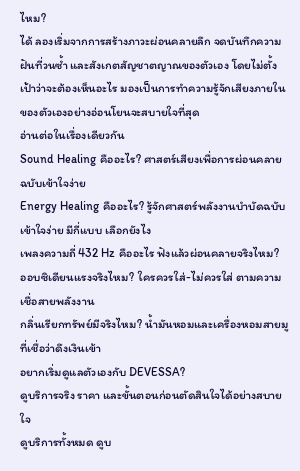ไหม?
ได้ ลองเริ่มจากการสร้างภาวะผ่อนคลายลึก จดบันทึกความฝันที่วนซ้ำ และสังเกตสัญชาตญาณของตัวเอง โดยไม่ตั้งเป้าว่าจะต้องเห็นอะไร มองเป็นการทำความรู้จักเสียงภายในของตัวเองอย่างอ่อนโยนจะสบายใจที่สุด
อ่านต่อในเรื่องเดียวกัน
Sound Healing คืออะไร? ศาสตร์เสียงเพื่อการผ่อนคลาย ฉบับเข้าใจง่าย
Energy Healing คืออะไร? รู้จักศาสตร์พลังงานบำบัดฉบับเข้าใจง่าย มีกี่แบบ เลือกยังไง
เพลงความถี่ 432 Hz คืออะไร ฟังแล้วผ่อนคลายจริงไหม?
ออบซิเดียนแรงจริงไหม? ใครควรใส่-ไม่ควรใส่ ตามความเชื่อสายพลังงาน
กลิ่นเรียกทรัพย์มีจริงไหม? น้ำมันหอมและเครื่องหอมสายมูที่เชื่อว่าดึงเงินเข้า
อยากเริ่มดูแลตัวเองกับ DEVESSA?
ดูบริการจริง ราคา และขั้นตอนก่อนตัดสินใจได้อย่างสบายใจ
ดูบริการทั้งหมด ดูบ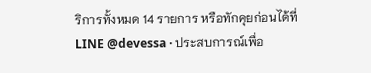ริการทั้งหมด 14 รายการ หรือทักคุยก่อนได้ที่ LINE @devessa · ประสบการณ์เพื่อ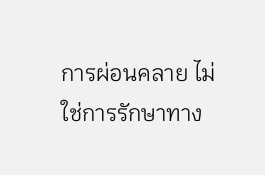การผ่อนคลาย ไม่ใช่การรักษาทาง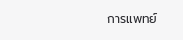การแพทย์